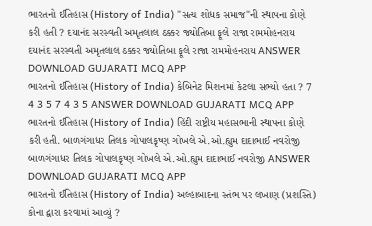ભારતનો ઈતિહાસ (History of India) "સત્ય શોધક સમાજ"ની સ્થાપના કોણે કરી હતી ? દયાનંદ સરસ્વતી અમૃતલાલ ઠક્કર જ્યોતિબા ફૂલે રાજા રામમોહનરાય દયાનંદ સરસ્વતી અમૃતલાલ ઠક્કર જ્યોતિબા ફૂલે રાજા રામમોહનરાય ANSWER DOWNLOAD GUJARATI MCQ APP
ભારતનો ઈતિહાસ (History of India) કેબિનેટ મિશનમાં કેટલા સભ્યો હતા ? 7 4 3 5 7 4 3 5 ANSWER DOWNLOAD GUJARATI MCQ APP
ભારતનો ઈતિહાસ (History of India) હિંદી રાષ્ટ્રીય મહાસભાની સ્થાપના કોણે કરી હતી. બાળગંગાધર તિલક ગોપાલકૃષ્ણ ગોખલે એ.ઓ.હ્યુમ દાદાભાઈ નવરોજી બાળગંગાધર તિલક ગોપાલકૃષ્ણ ગોખલે એ.ઓ.હ્યુમ દાદાભાઈ નવરોજી ANSWER DOWNLOAD GUJARATI MCQ APP
ભારતનો ઈતિહાસ (History of India) અલ્હાબાદના સ્તંભ પર લખાણ (પ્રશસ્તિ) કોના દ્વારા કરવામાં આવ્યું ?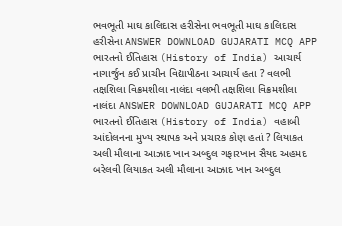ભવભૂતી માઘ કાલિદાસ હરીસેના ભવભૂતી માઘ કાલિદાસ હરીસેના ANSWER DOWNLOAD GUJARATI MCQ APP
ભારતનો ઈતિહાસ (History of India) આચાર્ય નાગાર્જુન કઈ પ્રાચીન વિદ્યાપીઠના આચાર્ય હતા ? વલભી તક્ષશિલા વિક્રમશીલા નાલંદા વલભી તક્ષશિલા વિક્રમશીલા નાલંદા ANSWER DOWNLOAD GUJARATI MCQ APP
ભારતનો ઈતિહાસ (History of India) વહાબી આંદોલનના મુખ્ય સ્થાપક અને પ્રચારક કોણ હતાં ? લિયાકત અલી મૌલાના આઝાદ ખાન અબ્દુલ ગફારખાન સૈયદ અહમદ બરેલવી લિયાકત અલી મૌલાના આઝાદ ખાન અબ્દુલ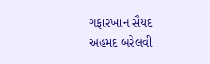ગફારખાન સૈયદ અહમદ બરેલવી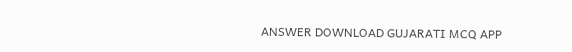ANSWER DOWNLOAD GUJARATI MCQ APP